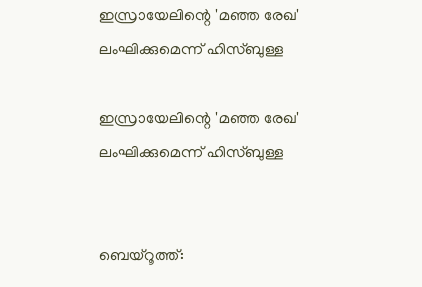ഇസ്രായേലിന്റെ 'മഞ്ഞ രേഖ' ലംഘിക്കുമെന്ന് ഹിസ്ബുള്ള

ഇസ്രായേലിന്റെ 'മഞ്ഞ രേഖ' ലംഘിക്കുമെന്ന് ഹിസ്ബുള്ള


ബെയ്‌റൂത്ത്: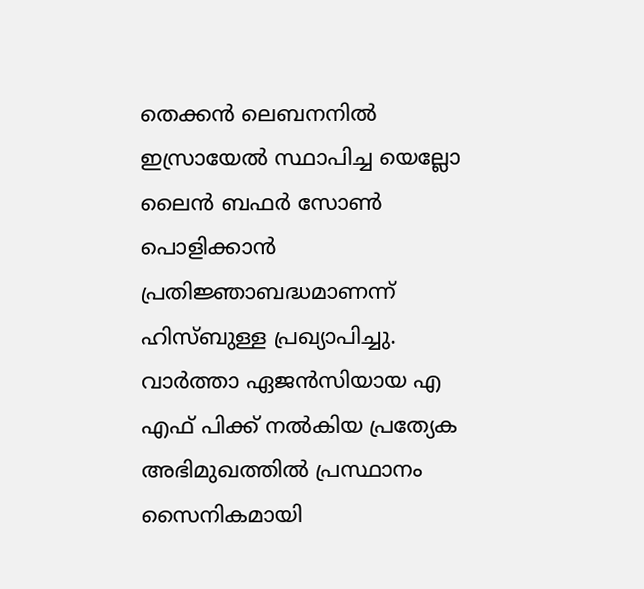തെക്കന്‍ ലെബനനില്‍ ഇസ്രായേല്‍ സ്ഥാപിച്ച യെല്ലോ ലൈന്‍ ബഫര്‍ സോണ്‍ പൊളിക്കാന്‍ പ്രതിജ്ഞാബദ്ധമാണന്ന് ഹിസ്ബുള്ള പ്രഖ്യാപിച്ചു. വാര്‍ത്താ ഏജന്‍സിയായ എ എഫ് പിക്ക് നല്‍കിയ പ്രത്യേക അഭിമുഖത്തില്‍ പ്രസ്ഥാനം സൈനികമായി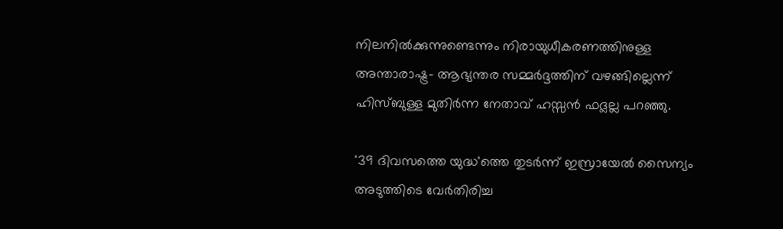നിലനില്‍ക്കുന്നുണ്ടെന്നും നിരായുധീകരണത്തിനുള്ള അന്താരാഷ്ട്ര- ആഭ്യന്തര സമ്മര്‍ദ്ദത്തിന് വഴങ്ങില്ലെന്ന് ഹിസ്ബുള്ള മുതിര്‍ന്ന നേതാവ് ഹസ്സന്‍ ഫദ്ലല്ല പറഞ്ഞു.

'39 ദിവസത്തെ യുദ്ധ'ത്തെ തുടര്‍ന്ന് ഇസ്രായേല്‍ സൈന്യം അടുത്തിടെ വേര്‍തിരിച്ച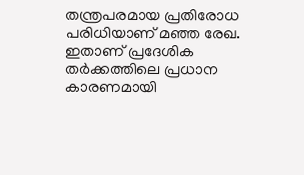തന്ത്രപരമായ പ്രതിരോധ പരിധിയാണ് മഞ്ഞ രേഖ. ഇതാണ് പ്രദേശിക തര്‍ക്കത്തിലെ പ്രധാന കാരണമായി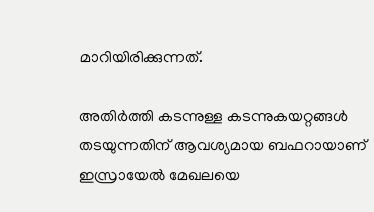മാറിയിരിക്കുന്നത്.

അതിര്‍ത്തി കടന്നുള്ള കടന്നുകയറ്റങ്ങള്‍ തടയുന്നതിന് ആവശ്യമായ ബഫറായാണ് ഇസ്രായേല്‍ മേഖലയെ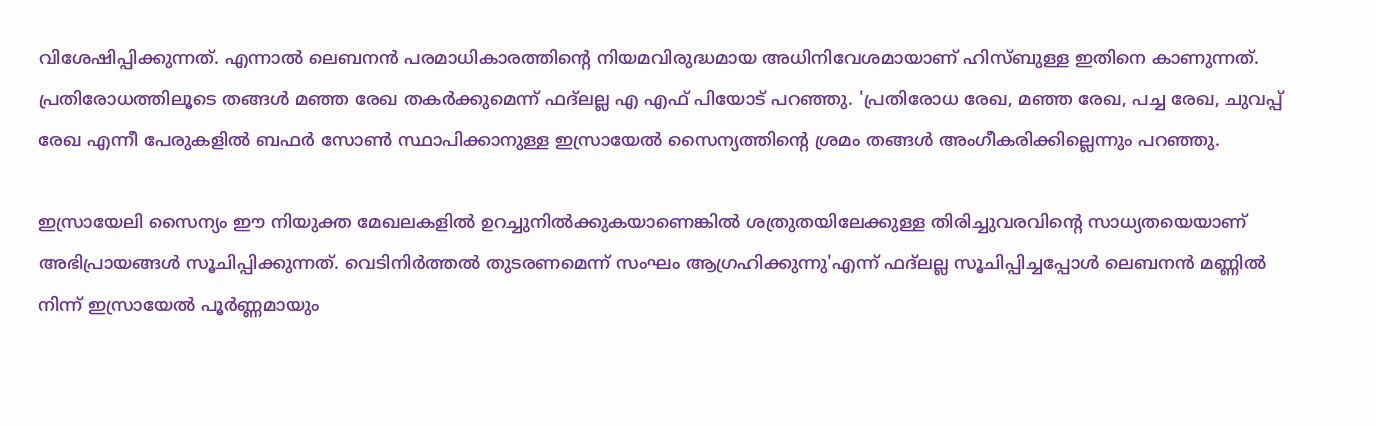വിശേഷിപ്പിക്കുന്നത്. എന്നാല്‍ ലെബനന്‍ പരമാധികാരത്തിന്റെ നിയമവിരുദ്ധമായ അധിനിവേശമായാണ് ഹിസ്ബുള്ള ഇതിനെ കാണുന്നത്. പ്രതിരോധത്തിലൂടെ തങ്ങള്‍ മഞ്ഞ രേഖ തകര്‍ക്കുമെന്ന് ഫദ്ലല്ല എ എഫ് പിയോട് പറഞ്ഞു. 'പ്രതിരോധ രേഖ, മഞ്ഞ രേഖ, പച്ച രേഖ, ചുവപ്പ് രേഖ എന്നീ പേരുകളില്‍ ബഫര്‍ സോണ്‍ സ്ഥാപിക്കാനുള്ള ഇസ്രായേല്‍ സൈന്യത്തിന്റെ ശ്രമം തങ്ങള്‍ അംഗീകരിക്കില്ലെന്നും പറഞ്ഞു.

ഇസ്രായേലി സൈന്യം ഈ നിയുക്ത മേഖലകളില്‍ ഉറച്ചുനില്‍ക്കുകയാണെങ്കില്‍ ശത്രുതയിലേക്കുള്ള തിരിച്ചുവരവിന്റെ സാധ്യതയെയാണ് അഭിപ്രായങ്ങള്‍ സൂചിപ്പിക്കുന്നത്. വെടിനിര്‍ത്തല്‍ തുടരണമെന്ന് സംഘം ആഗ്രഹിക്കുന്നു'എന്ന് ഫദ്ലല്ല സൂചിപ്പിച്ചപ്പോള്‍ ലെബനന്‍ മണ്ണില്‍ നിന്ന് ഇസ്രായേല്‍ പൂര്‍ണ്ണമായും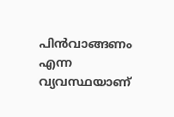പിന്‍വാങ്ങണം എന്ന വ്യവസ്ഥയാണ്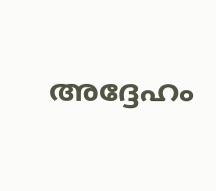അദ്ദേഹം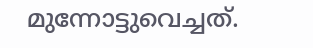മുന്നോട്ടുവെച്ചത്.